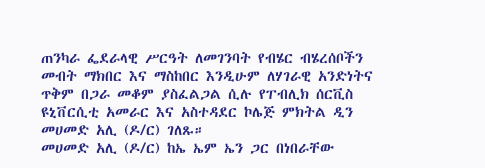ጠንካራ ፌደራላዊ ሥርዓት ለመገንባት የብሄር ብሄረሰቦችን መብት ማክበር እና ማስከበር እንዲሁም ለሃገራዊ አንድነትና ጥቅም በጋራ መቆም ያስፈልጋል ሲሉ የፐብሊክ ሰርቪስ ዩኒቨርሲቲ አመራር እና አስተዳደር ኮሌጅ ምክትል ዲን መሀመድ አሊ (ዶ/ር) ገለጹ።
መሀመድ አሊ (ዶ/ር) ከኤ ኤም ኤን ጋር በነበራቸው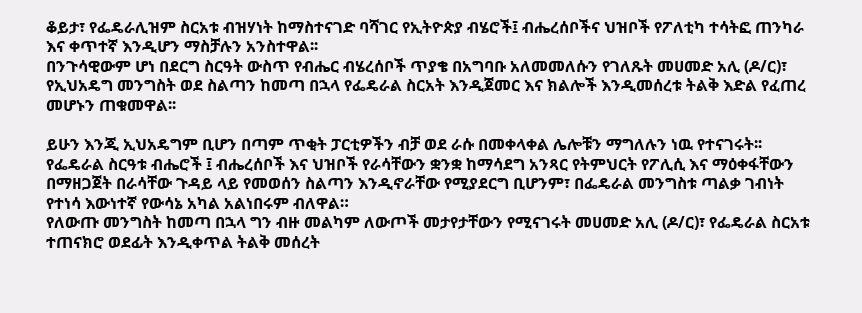ቆይታ፣ የፌዴራሊዝም ስርአቱ ብዝሃነት ከማስተናገድ ባሻገር የኢትዮጵያ ብሄሮች፤ ብሔረሰቦችና ህዝቦች የፖለቲካ ተሳትፎ ጠንካራ እና ቀጥተኛ እንዲሆን ማስቻሉን አንስተዋል፡፡
በንጉሳዊውም ሆነ በደርግ ስርዓት ውስጥ የብሔር ብሄረሰቦች ጥያቄ በአግባቡ አለመመለሱን የገለጹት መሀመድ አሊ (ዶ/ር)፣ የኢህአዴግ መንግስት ወደ ስልጣን ከመጣ በኋላ የፌዴራል ስርአት እንዲጀመር እና ክልሎች እንዲመሰረቱ ትልቅ እድል የፈጠረ መሆኑን ጠቁመዋል፡፡

ይሁን እንጂ ኢህአዴግም ቢሆን በጣም ጥቂት ፓርቲዎችን ብቻ ወደ ራሱ በመቀላቀል ሌሎቹን ማግለሉን ነዉ የተናገሩት፡፡
የፌዴራል ስርዓቱ ብሔሮች ፤ ብሔረሰቦች እና ህዝቦች የራሳቸውን ቋንቋ ከማሳደግ አንጻር የትምህርት የፖሊሲ እና ማዕቀፋቸውን በማዘጋጀት በራሳቸው ጉዳይ ላይ የመወሰን ስልጣን እንዲኖራቸው የሚያደርግ ቢሆንም፣ በፌዴራል መንግስቱ ጣልቃ ገብነት የተነሳ እውነተኛ የውሳኔ አካል አልነበሩም ብለዋል።
የለውጡ መንግስት ከመጣ በኋላ ግን ብዙ መልካም ለውጦች መታየታቸውን የሚናገሩት መሀመድ አሊ (ዶ/ር)፣ የፌዴራል ስርአቱ ተጠናክሮ ወደፊት እንዲቀጥል ትልቅ መሰረት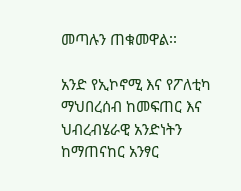መጣሉን ጠቁመዋል፡፡

አንድ የኢኮኖሚ እና የፖለቲካ ማህበረሰብ ከመፍጠር እና ህብረብሄራዊ አንድነትን ከማጠናከር አንፃር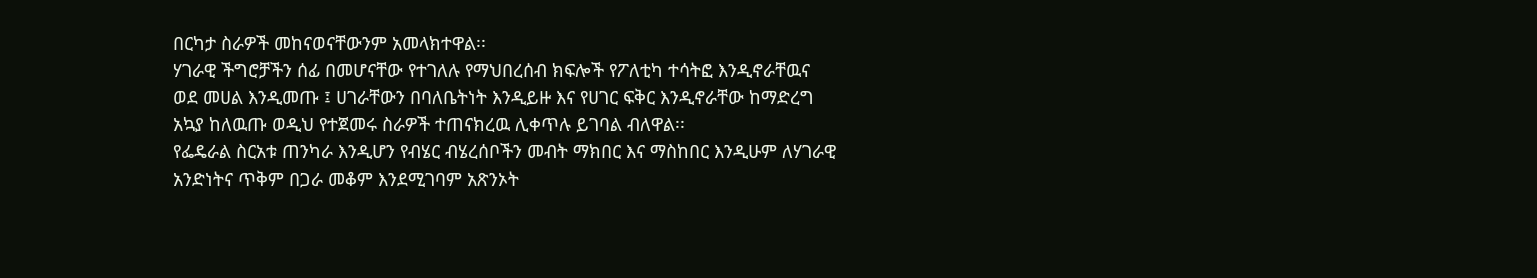በርካታ ስራዎች መከናወናቸውንም አመላክተዋል፡፡
ሃገራዊ ችግሮቻችን ሰፊ በመሆናቸው የተገለሉ የማህበረሰብ ክፍሎች የፖለቲካ ተሳትፎ እንዲኖራቸዉና ወደ መሀል እንዲመጡ ፤ ሀገራቸውን በባለቤትነት እንዲይዙ እና የሀገር ፍቅር እንዲኖራቸው ከማድረግ አኳያ ከለዉጡ ወዲህ የተጀመሩ ስራዎች ተጠናክረዉ ሊቀጥሉ ይገባል ብለዋል፡፡
የፌዴራል ስርአቱ ጠንካራ እንዲሆን የብሄር ብሄረሰቦችን መብት ማክበር እና ማስከበር እንዲሁም ለሃገራዊ አንድነትና ጥቅም በጋራ መቆም እንደሚገባም አጽንኦት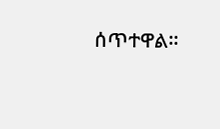ሰጥተዋል፡፡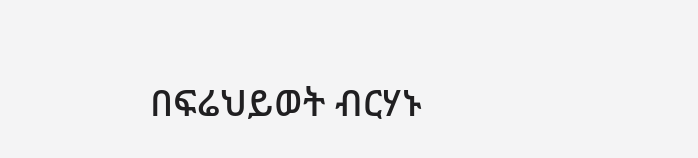በፍሬህይወት ብርሃኑ